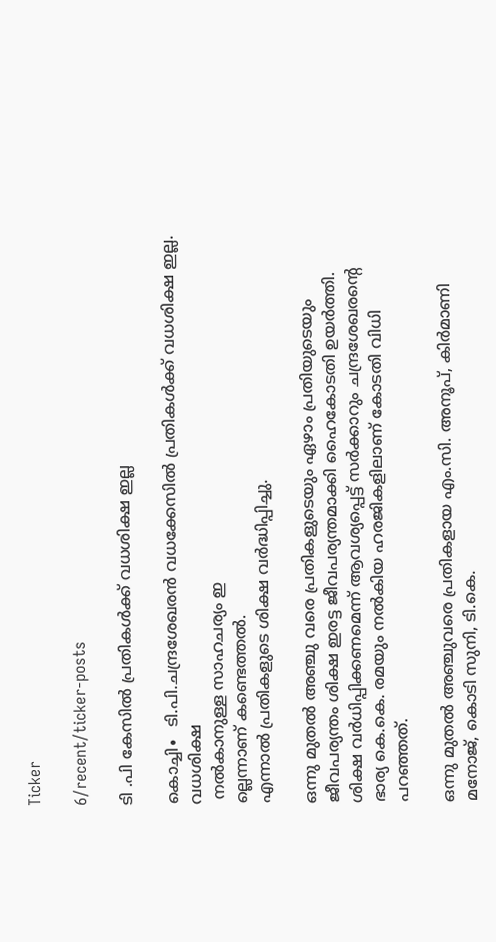Ticker

6/recent/ticker-posts

ടി .പി കേസിൽ പ്രതികൾക്ക് വധശിക്ഷ ഇല്ല

കൊച്ചി∙  ടി.പി.ചന്ദ്രശേഖരൻ വധക്കേസിൽ പ്രതികൾക്ക് വധശിക്ഷ ഇല്ല. വധശിക്ഷ
 നൽകാനുള്ള സാഹചര്യം ഇ
ല്ലെന്നാണ് കണ്ടെത്തൽ.
എന്നാൽ പ്രതികളുടെ ശിക്ഷ വർദ്ധിപ്പിച്ചു.

ഒന്നു മുതൽ അഞ്ചു വരെ പ്രതികളുടെയും ഏഴാം പ്രതിയുടെയും ജീവപര്യന്തം ശിക്ഷ ഇരട്ട ജീവപര്യന്തമാക്കി ഹൈകോടതി ഉയർത്തി. ശിക്ഷ വർധിപ്പിക്കണമെന്ന് ആവശ്യപ്പെട്ട് സർക്കാറും ചന്ദ്രശേഖരന്റെ ഭാര്യ കെ.കെ. രമയും നൽകിയ ഹരജികളിലാണ് കോടതി വിധി പറഞ്ഞത്.

ഒന്നു മുതൽ അഞ്ചുവരെ പ്രതികളായ എം.സി. അനൂപ്, കിർമാണി മനോജ്, കൊടി സുനി, ടി.കെ.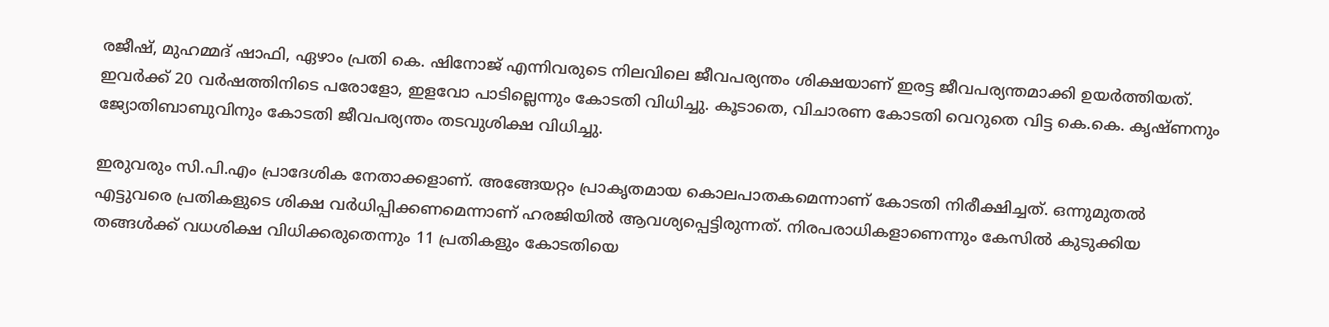രജീഷ്, മുഹമ്മദ് ഷാഫി, ഏഴാം പ്രതി കെ. ഷിനോജ് എന്നിവരുടെ നിലവിലെ ജീവപര്യന്തം ശിക്ഷയാണ് ഇരട്ട ജീവപര്യന്തമാക്കി ഉയർത്തിയത്. ഇവർക്ക് 20 വർഷത്തിനിടെ പരോളോ, ഇളവോ പാടില്ലെന്നും കോടതി വിധിച്ചു. കൂടാതെ, വിചാരണ കോടതി വെറുതെ വിട്ട കെ.കെ. കൃഷ്ണനും ജ്യോതിബാബുവിനും കോടതി ജീവപര്യന്തം തടവുശിക്ഷ വിധിച്ചു.

ഇരുവരും സി.പി.എം പ്രാദേശിക നേതാക്കളാണ്. അങ്ങേയറ്റം പ്രാകൃതമായ കൊലപാതകമെന്നാണ് കോടതി നിരീക്ഷിച്ചത്. ഒന്നുമുതൽ എട്ടുവരെ പ്രതികളുടെ ശിക്ഷ വർധിപ്പിക്കണമെന്നാണ് ഹരജിയിൽ ആവശ്യപ്പെട്ടിരുന്നത്. നിരപരാധികളാണെന്നും കേസിൽ കുടുക്കിയ തങ്ങൾക്ക് വധശിക്ഷ വിധിക്കരുതെന്നും 11 പ്രതികളും കോടതിയെ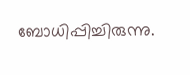ബോധിപ്പിച്ചിരുന്നു.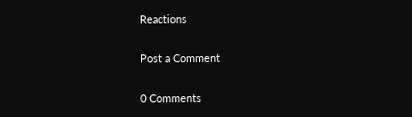Reactions

Post a Comment

0 Comments